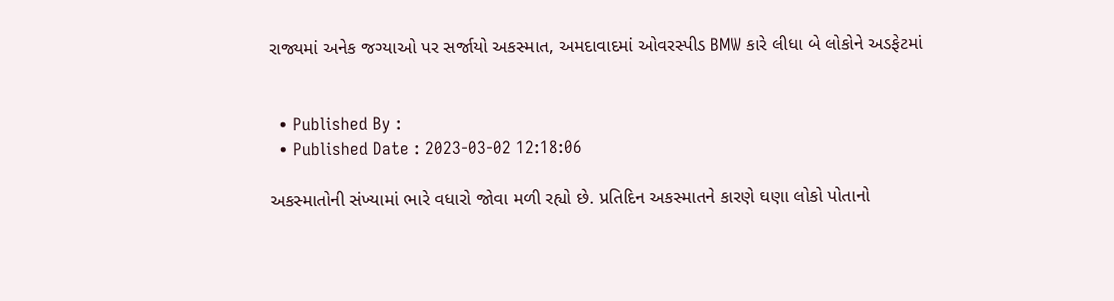રાજ્યમાં અનેક જગ્યાઓ પર સર્જાયો અકસ્માત, અમદાવાદમાં ઓવરસ્પીડ BMW કારે લીધા બે લોકોને અડફેટમાં


  • Published By :
  • Published Date : 2023-03-02 12:18:06

અકસ્માતોની સંખ્યામાં ભારે વધારો જોવા મળી રહ્યો છે. પ્રતિદિન અકસ્માતને કારણે ઘણા લોકો પોતાનો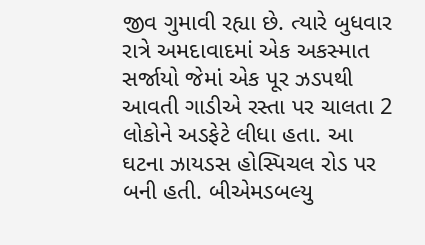જીવ ગુમાવી રહ્યા છે. ત્યારે બુધવાર રાત્રે અમદાવાદમાં એક અકસ્માત સર્જાયો જેમાં એક પૂર ઝડપથી આવતી ગાડીએ રસ્તા પર ચાલતા 2 લોકોને અડફેટે લીધા હતા. આ ઘટના ઝાયડસ હોસ્પિચલ રોડ પર બની હતી. બીએમડબલ્યુ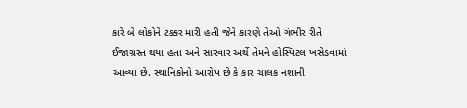કારે બે લોકોને ટક્કર મારી હતી જેને કારણે તેઓ ગંભીર રીતે ઈજાગ્રસ્ત થયા હતા અને સારવાર અર્થે તેમને હોસ્પિટલ ખસેડવામાં આવ્યા છે. સ્થાનિકોનો આરોપ છે કે કાર ચાલક નશાની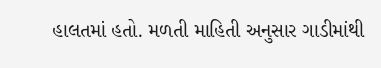હાલતમાં હતો. મળતી માહિતી અનુસાર ગાડીમાંથી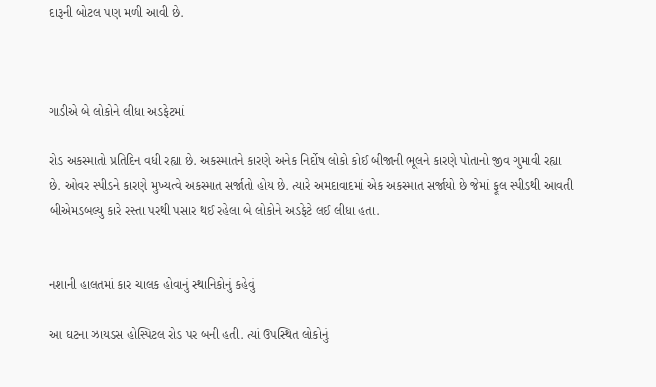દારૂની બોટલ પણ મળી આવી છે.



ગાડીએ બે લોકોને લીધા અડફેટમાં

રોડ અકસ્માતો પ્રતિદિન વધી રહ્યા છે. અકસ્માતને કારણે અનેક નિર્દોષ લોકો કોઈ બીજાની ભૂલને કારણે પોતાનો જીવ ગુમાવી રહ્યા છે. ઓવર સ્પીડને કારણે મુખ્યત્વે અકસ્માત સર્જાતો હોય છે. ત્યારે અમદાવાદમાં એક અકસ્માત સર્જાયો છે જેમાં ફૂલ સ્પીડથી આવતી બીએમડબલ્યુ કારે રસ્તા પરથી પસાર થઈ રહેલા બે લોકોને અડફેટે લઈ લીધા હતા.


નશાની હાલતમાં કાર ચાલક હોવાનું સ્થાનિકોનું કહેવું

આ ઘટના ઝાયડસ હોસ્પિટલ રોડ પર બની હતી. ત્યાં ઉપસ્થિત લોકોનું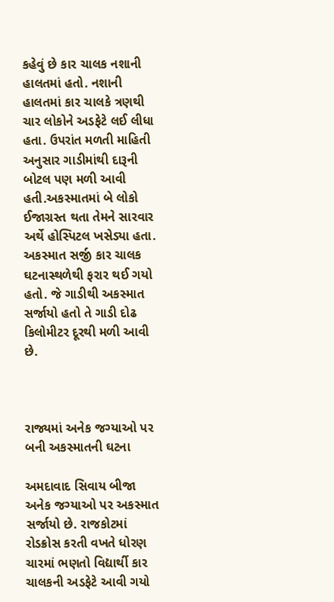કહેવું છે કાર ચાલક નશાની હાલતમાં હતો. નશાની હાલતમાં કાર ચાલકે ત્રણથી ચાર લોકોને અડફેટે લઈ લીધા હતા. ઉપરાંત મળતી માહિતી અનુસાર ગાડીમાંથી દારૂની બોટલ પણ મળી આવી હતી.અકસ્માતમાં બે લોકો ઈજાગ્રસ્ત થતા તેમને સારવાર અર્થે હોસ્પિટલ ખસેડ્યા હતા. અકસ્માત સર્જી કાર ચાલક ઘટનાસ્થળેથી ફરાર થઈ ગયો હતો. જે ગાડીથી અકસ્માત સર્જાયો હતો તે ગાડી દોઢ કિલોમીટર દૂરથી મળી આવી છે.



રાજ્યમાં અનેક જગ્યાઓ પર બની અકસ્માતની ઘટના

અમદાવાદ સિવાય બીજા અનેક જગ્યાઓ પર અકસ્માત સર્જાયો છે. રાજકોટમાં રોડક્રોસ કરતી વખતે ધોરણ ચારમાં ભણતો વિદ્યાર્થી કાર ચાલકની અડફેટે આવી ગયો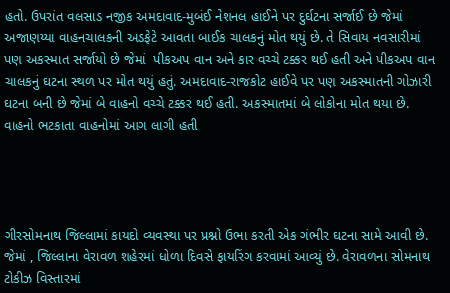હતો. ઉપરાંત વલસાડ નજીક અમદાવાદ-મુબંઈ નેશનલ હાઈને પર દુર્ઘટના સર્જાઈ છે જેમાં અજાણય્યા વાહનચાલકની અડફેટે આવતા બાઈક ચાલકનું મોત થયું છે. તે સિવાય નવસારીમાં પણ અકસ્માત સર્જાયો છે જેમાં  પીકઅપ વાન અને કાર વચ્ચે ટક્કર થઈ હતી અને પીકઅપ વાન ચાલકનું ઘટના સ્થળ પર મોત થયું હતું. અમદાવાદ-રાજકોટ હાઈવે પર પણ અકસ્માતની ગોઝારી ઘટના બની છે જેમાં બે વાહનો વચ્ચે ટક્કર થઈ હતી. અકસ્માતમાં બે લોકોના મોત થયા છે. વાહનો ભટકાતા વાહનોમાં આગ લાગી હતી




ગીરસોમનાથ જિલ્લામાં કાયદો વ્યવસ્થા પર પ્રશ્નો ઉભા કરતી એક ગંભીર ઘટના સામે આવી છે. જેમાં , જિલ્લાના વેરાવળ શહેરમાં ધોળા દિવસે ફાયરિંગ કરવામાં આવ્યું છે. વેરાવળના સોમનાથ ટોકીઝ વિસ્તારમાં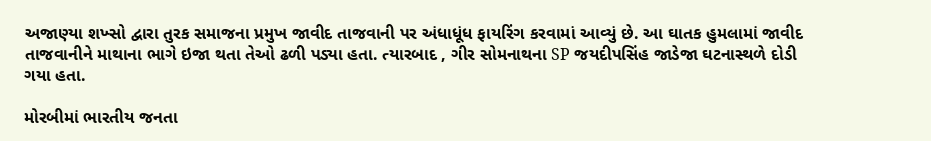અજાણ્યા શખ્સો દ્વારા તુરક સમાજના પ્રમુખ જાવીદ તાજવાની પર અંધાધૂંધ ફાયરિંગ કરવામાં આવ્યું છે. આ ઘાતક હુમલામાં જાવીદ તાજવાનીને માથાના ભાગે ઇજા થતા તેઓ ઢળી પડ્યા હતા. ત્યારબાદ , ગીર સોમનાથના SP જયદીપસિંહ જાડેજા ઘટનાસ્થળે દોડી ગયા હતા.

મોરબીમાં ભારતીય જનતા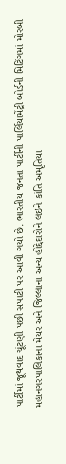પાર્ટીમાં જૂથવાદ ચૂંટણી પછી સપાટી પર આવી ગયો છે. ભારતીય જનતા પાર્ટીની પાર્લિયામેંટ્રી બોર્ડની મિટિંગમાં મોરબી મહાનગરપાલિકાના મેયર અને જિલ્લાના અન્ય હોદ્દેદારોને લઇને કાંતિ અમૃતિયા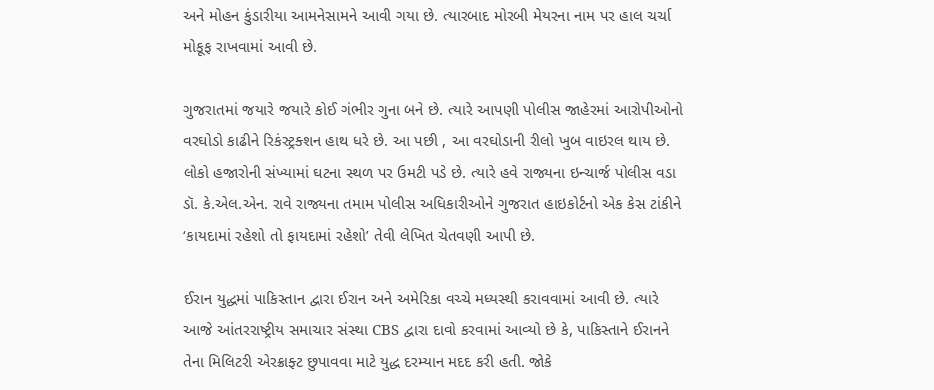અને મોહન કુંડારીયા આમનેસામને આવી ગયા છે. ત્યારબાદ મોરબી મેયરના નામ પર હાલ ચર્ચા મોકૂફ રાખવામાં આવી છે.

ગુજરાતમાં જયારે જયારે કોઈ ગંભીર ગુના બને છે. ત્યારે આપણી પોલીસ જાહેરમાં આરોપીઓનો વરઘોડો કાઢીને રિકંસ્ટ્રક્શન હાથ ધરે છે. આ પછી , આ વરઘોડાની રીલો ખુબ વાઇરલ થાય છે. લોકો હજારોની સંખ્યામાં ઘટના સ્થળ પર ઉમટી પડે છે. ત્યારે હવે રાજ્યના ઇન્ચાર્જ પોલીસ વડા ડૉ. કે.એલ.એન. રાવે રાજ્યના તમામ પોલીસ અધિકારીઓને ગુજરાત હાઇકોર્ટનો એક કેસ ટાંકીને ‘કાયદામાં રહેશો તો ફાયદામાં રહેશો’ તેવી લેખિત ચેતવણી આપી છે.

ઈરાન યુદ્ધમાં પાકિસ્તાન દ્વારા ઈરાન અને અમેરિકા વચ્ચે મધ્યસ્થી કરાવવામાં આવી છે. ત્યારે આજે આંતરરાષ્ટ્રીય સમાચાર સંસ્થા CBS દ્વારા દાવો કરવામાં આવ્યો છે કે, પાકિસ્તાને ઈરાનને તેના મિલિટરી એરક્રાફ્ટ છુપાવવા માટે યુદ્ધ દરમ્યાન મદદ કરી હતી. જોકે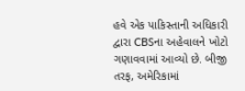હવે એક પાકિસ્તાની અધિકારી દ્વારા CBSના અહેવાલને ખોટો ગણાવવામાં આવ્યો છે. બીજી તરફ, અમેરિકામાં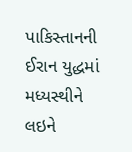પાકિસ્તાનની ઈરાન યુદ્ધમાં મધ્યસ્થીને લઇને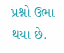પ્રશ્નો ઉભા થયા છે.